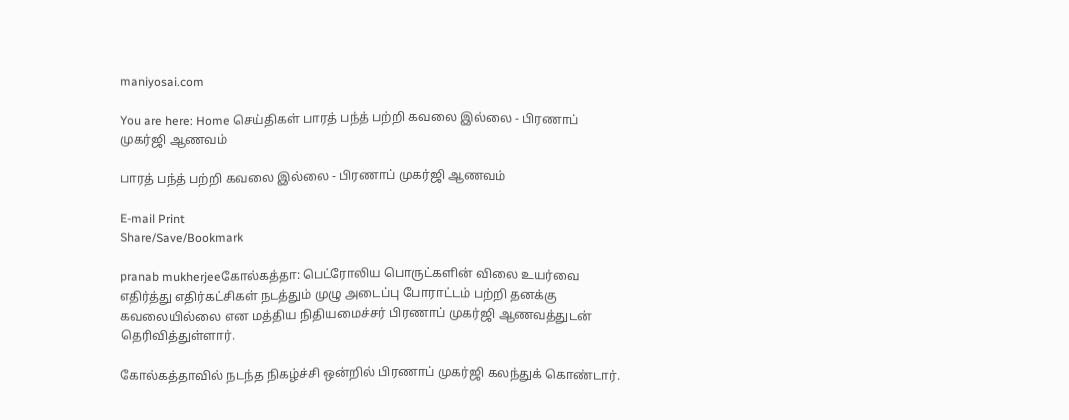maniyosai.com

You are here: Home செய்திகள் பாரத் பந்த் பற்றி கவலை இல்லை - பிரணாப் முகர்ஜி ஆணவம்

பாரத் பந்த் பற்றி கவலை இல்லை - பிரணாப் முகர்ஜி ஆணவம்

E-mail Print
Share/Save/Bookmark

pranab mukherjeeகோல்கத்தா: பெட்ரோலிய பொருட்களின் விலை உயர்வை எதிர்த்து எதிர்கட்சிகள் நடத்தும் முழு அடைப்பு போராட்டம் பற்றி தனக்கு கவலையில்லை என மத்திய நிதியமைச்சர் பிரணாப் முகர்ஜி ஆணவத்துடன் தெரிவித்துள்ளார்.

கோல்கத்தாவில் நடந்த நிகழ்ச்சி ஒன்றில் பிரணாப் முகர்ஜி கலந்துக் கொண்டார்.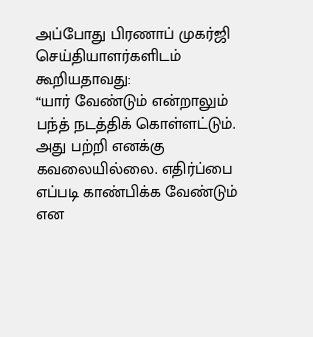அப்போது பிரணாப் முகர்ஜி செய்தியாளர்களிடம் கூறியதாவது:
“யார் வேண்டும் என்றாலும் பந்த் நடத்திக் கொள்ளட்டும். அது பற்றி எனக்கு கவலையில்லை. எதிர்ப்பை எப்படி காண்பிக்க வேண்டும் என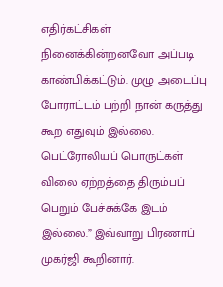எதிர்கட்சிகள் நினைக்கின்றனவோ அப்படி காண்பிக்கட்டும். முழு அடைப்பு போராட்டம் பற்றி நான் கருத்து கூற எதுவும் இல்லை. பெட்ரோலியப் பொருட்கள் விலை ஏற்றத்தை திரும்பப் பெறும் பேச்சுக்கே இடம் இல்லை.” இவ்வாறு பிரணாப் முகர்ஜி கூறினார்.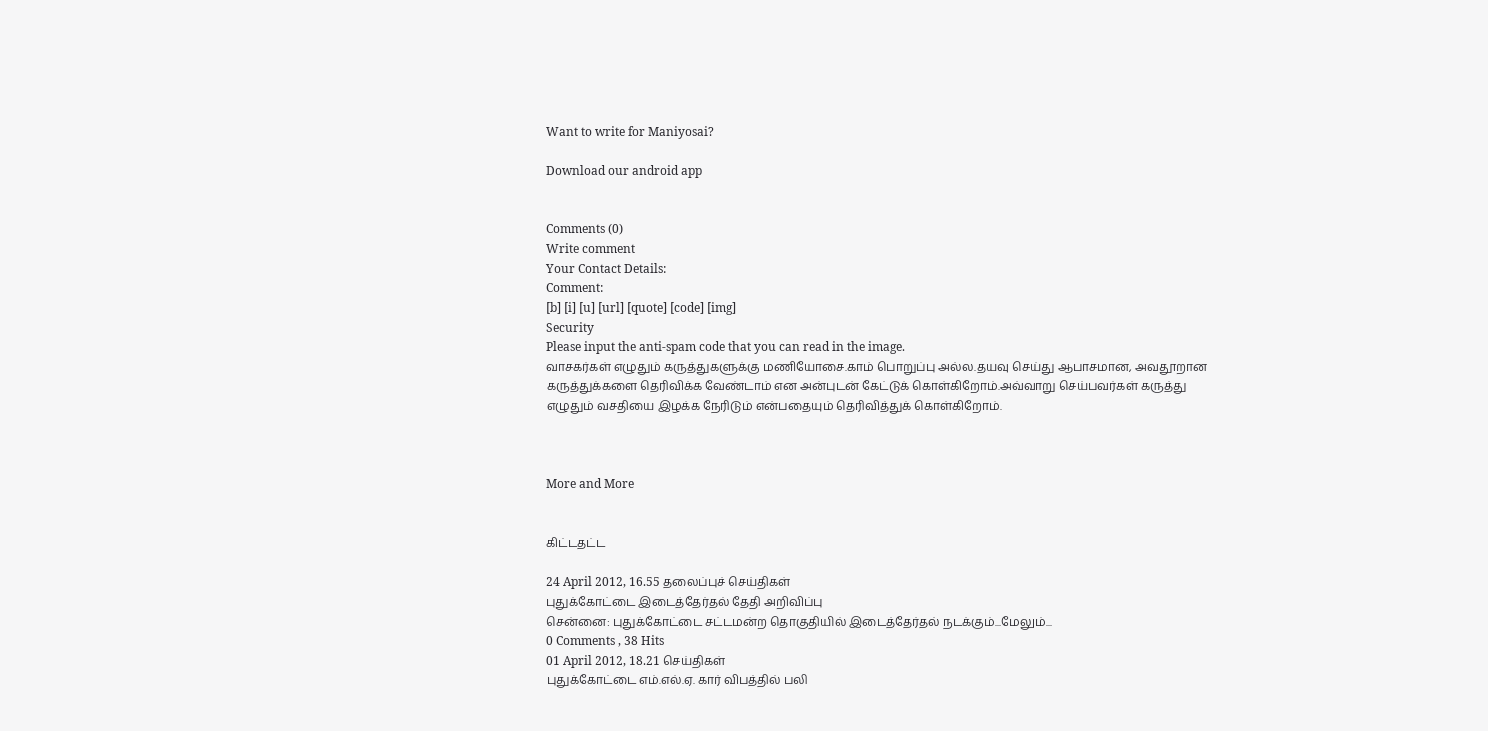Want to write for Maniyosai?

Download our android app


Comments (0)
Write comment
Your Contact Details:
Comment:
[b] [i] [u] [url] [quote] [code] [img]
Security
Please input the anti-spam code that you can read in the image.
வாசகர்கள் எழுதும் கருத்துகளுக்கு மணியோசை.காம் பொறுப்பு அல்ல.தயவு செய்து ஆபாசமான, அவதூறான கருத்துக்களை தெரிவிக்க வேண்டாம் என அன்புடன் கேட்டுக் கொள்கிறோம்.அவ்வாறு செய்பவர்கள் கருத்து எழுதும் வசதியை இழக்க நேரிடும் என்பதையும் தெரிவித்துக் கொள்கிறோம்.



More and More


கிட்டதட்ட

24 April 2012, 16.55 தலைப்புச் செய்திகள்
புதுக்கோட்டை இடைத்தேர்தல் தேதி அறிவிப்பு
சென்னை: புதுக்கோட்டை சட்டமன்ற தொகுதியில் இடைத்தேர்தல் நடக்கும்...மேலும்...
0 Comments , 38 Hits
01 April 2012, 18.21 செய்திகள்
புதுக்கோட்டை எம்.எல்.ஏ. கார் விபத்தில் பலி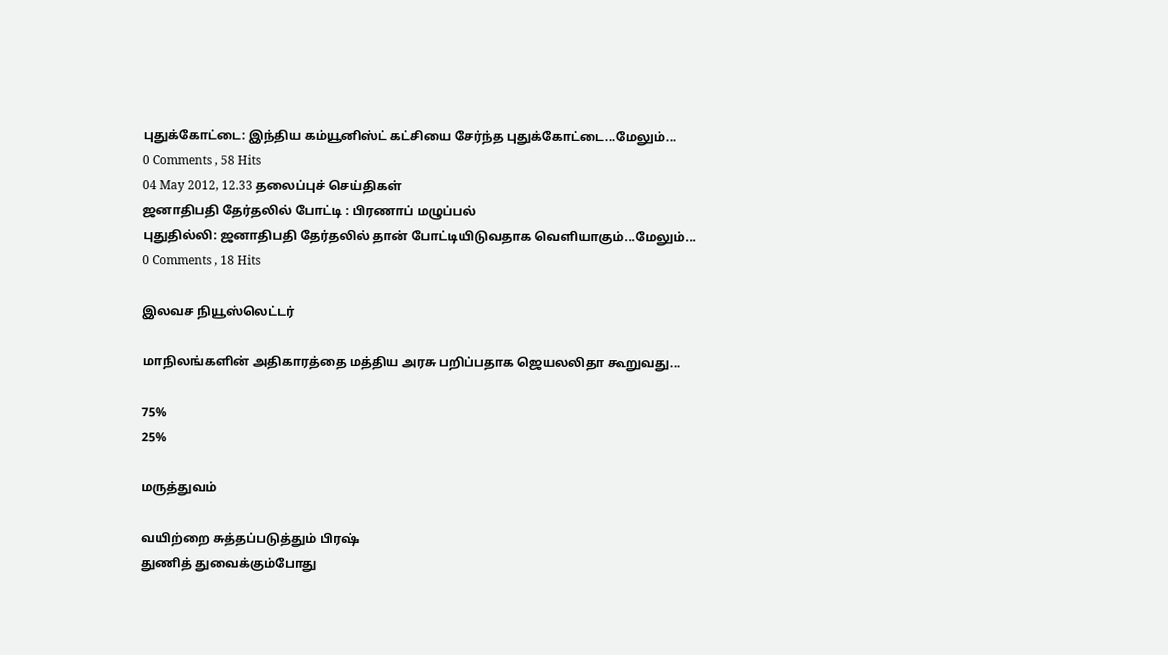புதுக்கோட்டை: இந்திய கம்யூனிஸ்ட் கட்சியை சேர்ந்த புதுக்கோட்டை...மேலும்...
0 Comments , 58 Hits
04 May 2012, 12.33 தலைப்புச் செய்திகள்
ஜனாதிபதி தேர்தலில் போட்டி : பிரணாப் மழுப்பல்
புதுதில்லி: ஜனாதிபதி தேர்தலில் தான் போட்டியிடுவதாக வெளியாகும்...மேலும்...
0 Comments , 18 Hits

இலவச நியூஸ்லெட்டர்

மாநிலங்களின் அதிகாரத்தை மத்திய அரசு பறிப்பதாக ஜெயலலிதா கூறுவது...

75%
25%

மருத்துவம்

வயிற்றை சுத்தப்படுத்தும் பிரஷ்
துணித் துவைக்கும்போது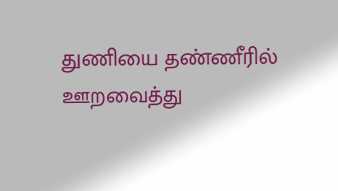துணியை தண்ணீரில் ஊறவைத்து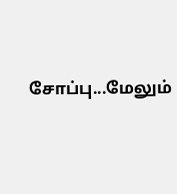சோப்பு...மேலும்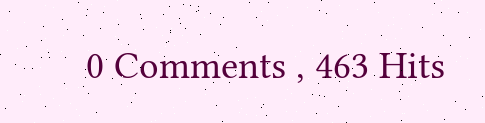0 Comments , 463 Hits